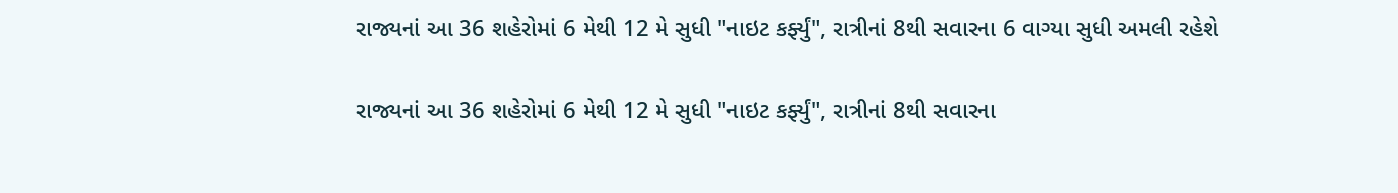રાજ્યનાં આ 36 શહેરોમાં 6 મેથી 12 મે સુધી "નાઇટ કર્ફ્યું", રાત્રીનાં 8થી સવારના 6 વાગ્યા સુધી અમલી રહેશે

રાજ્યનાં આ 36 શહેરોમાં 6 મેથી 12 મે સુધી "નાઇટ કર્ફ્યું", રાત્રીનાં 8થી સવારના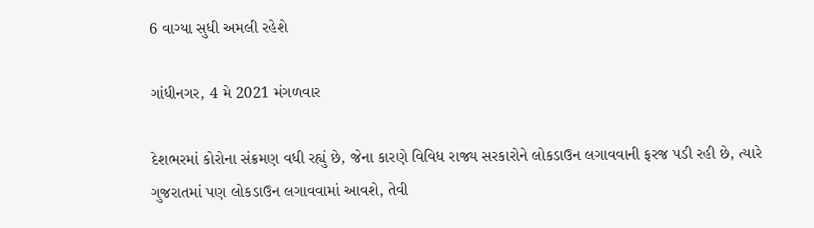6 વાગ્યા સુધી અમલી રહેશે

ગાંધીનગર, 4 મે 2021 મંગળવાર

દેશભરમાં કોરોના સંક્રમણ વધી રહ્યું છે, જેના કારણે વિવિધ રાજ્ય સરકારોને લોકડાઉન લગાવવાની ફરજ પડી રહી છે, ત્યારે ગુજરાતમાં પણ લોકડાઉન લગાવવામાં આવશે, તેવી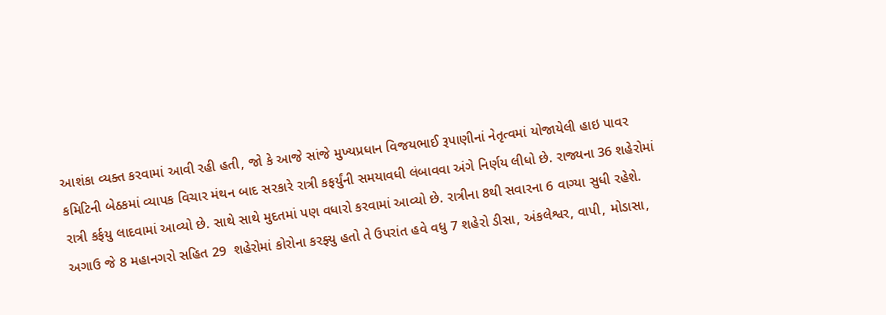આશંકા વ્યક્ત કરવામાં આવી રહી હતી, જો કે આજે સાંજે મુખ્યપ્રધાન વિજયભાઈ રૂપાણીનાં નેતૃત્વમાં યોજાયેલી હાઇ પાવર કમિટિની બેઠકમાં વ્યાપક વિચાર મંથન બાદ સરકારે રાત્રી કફર્યુંની સમયાવધી લંબાવવા અંગે નિર્ણય લીધો છે. રાજ્યના 36 શહેરોમાં રાત્રી કર્ફયુ લાદવામાં આવ્યો છે. સાથે સાથે મુદતમાં પણ વધારો કરવામાં આવ્યો છે. રાત્રીના 8થી સવારના 6 વાગ્યા સુધી રહેશે. અગાઉ જે 8 મહાનગરો સહિત 29  શહેરોમાં કોરોના કરફ્યુ હતો તે ઉપરાંત હવે વધુ 7 શહેરો ડીસા, અંકલેશ્વર, વાપી, મોડાસા,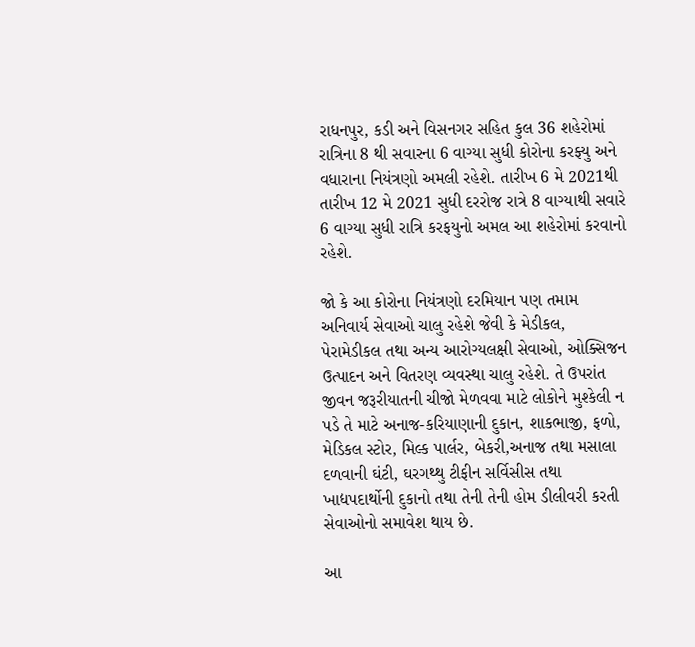રાધનપુર, કડી અને વિસનગર સહિત કુલ 36 શહેરોમાં રાત્રિના 8 થી સવારના 6 વાગ્યા સુધી કોરોના કરફ્યુ અને વધારાના નિયંત્રણો અમલી રહેશે. તારીખ 6 મે 2021થી તારીખ 12 મે 2021 સુધી દરરોજ રાત્રે 8 વાગ્યાથી સવારે 6 વાગ્યા સુધી રાત્રિ કરફયુનો અમલ આ શહેરોમાં કરવાનો રહેશે.

જો કે આ કોરોના નિયંત્રણો દરમિયાન પણ તમામ અનિવાર્ય સેવાઓ ચાલુ રહેશે જેવી કે મેડીકલ, પેરામેડીકલ તથા અન્ય આરોગ્યલક્ષી સેવાઓ, ઓક્સિજન ઉત્પાદન અને વિતરણ વ્યવસ્થા ચાલુ રહેશે. તે ઉપરાંત જીવન જરૂરીયાતની ચીજો મેળવવા માટે લોકોને મુશ્કેલી ન પડે તે માટે અનાજ-કરિયાણાની દુકાન, શાકભાજી, ફળો, મેડિકલ સ્ટોર, મિલ્ક પાર્લર, બેકરી,અનાજ તથા મસાલા દળવાની ઘંટી, ઘરગથ્થુ ટીફીન સર્વિસીસ તથા ખાદ્યપદાર્થોની દુકાનો તથા તેની તેની હોમ ડીલીવરી કરતી સેવાઓનો સમાવેશ થાય છે.

આ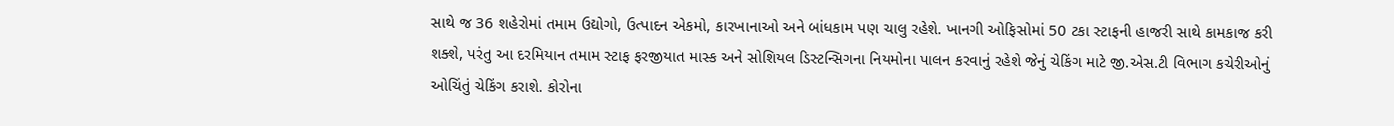સાથે જ 36 શહેરોમાં તમામ ઉદ્યોગો, ઉત્પાદન એકમો, કારખાનાઓ અને બાંધકામ પણ ચાલુ રહેશે. ખાનગી ઓફિસોમાં 50 ટકા સ્ટાફની હાજરી સાથે કામકાજ કરી શક્શે, પરંતુ આ દરમિયાન તમામ સ્ટાફ ફરજીયાત માસ્ક અને સોશિયલ ડિસ્ટન્સિગના નિયમોના પાલન કરવાનું રહેશે જેનું ચેકિંગ માટે જી.એસ.ટી વિભાગ કચેરીઓનું ઓચિંતું ચેકિંગ કરાશે. કોરોના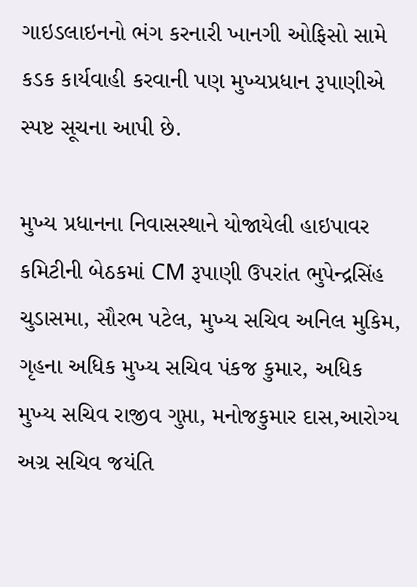ગાઇડલાઇનનો ભંગ કરનારી ખાનગી ઓફિસો સામે કડક કાર્યવાહી કરવાની પણ મુખ્યપ્રધાન રૂપાણીએ સ્પષ્ટ સૂચના આપી છે.

મુખ્ય પ્રધાનના નિવાસસ્થાને યોજાયેલી હાઇપાવર કમિટીની બેઠકમાં CM રૂપાણી ઉપરાંત ભુપેન્દ્રસિંહ ચુડાસમા, સૌરભ પટેલ, મુખ્ય સચિવ અનિલ મુકિમ, ગૃહના અધિક મુખ્ય સચિવ પંકજ કુમાર, અધિક મુખ્ય સચિવ રાજીવ ગુપ્તા, મનોજકુમાર દાસ,આરોગ્ય અગ્ર સચિવ જયંતિ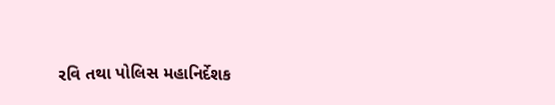રવિ તથા પોલિસ મહાનિર્દેશક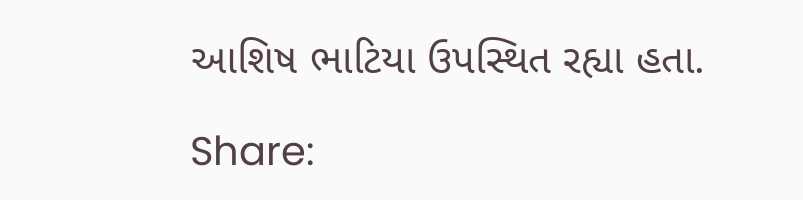આશિષ ભાટિયા ઉપસ્થિત રહ્યા હતા.

Share: